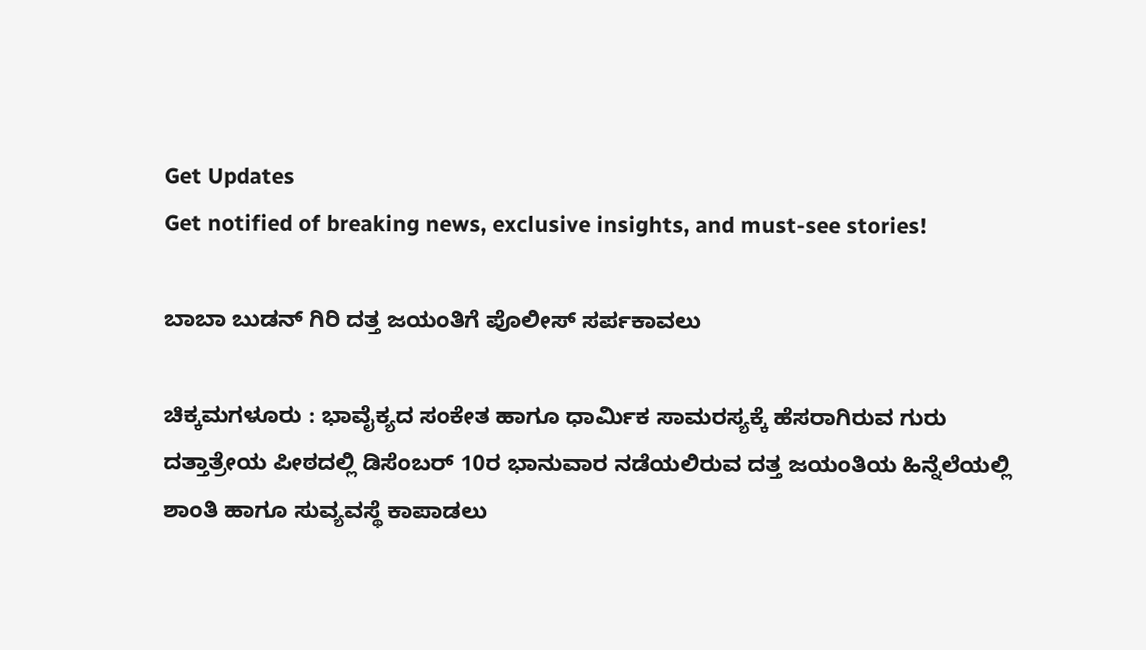Get Updates
Get notified of breaking news, exclusive insights, and must-see stories!

ಬಾಬಾ ಬುಡನ್‌ ಗಿರಿ ದತ್ತ ಜಯಂತಿಗೆ ಪೊಲೀಸ್‌ ಸರ್ಪಕಾವಲು

ಚಿಕ್ಕಮಗಳೂರು : ಭಾವೈಕ್ಯದ ಸಂಕೇತ ಹಾಗೂ ಧಾರ್ಮಿಕ ಸಾಮರಸ್ಯಕ್ಕೆ ಹೆಸರಾಗಿರುವ ಗುರು ದತ್ತಾತ್ರೇಯ ಪೀಠದಲ್ಲಿ ಡಿಸೆಂಬರ್‌ 10ರ ಭಾನುವಾರ ನಡೆಯಲಿರುವ ದತ್ತ ಜಯಂತಿಯ ಹಿನ್ನೆಲೆಯಲ್ಲಿ ಶಾಂತಿ ಹಾಗೂ ಸುವ್ಯವಸ್ಥೆ ಕಾಪಾಡಲು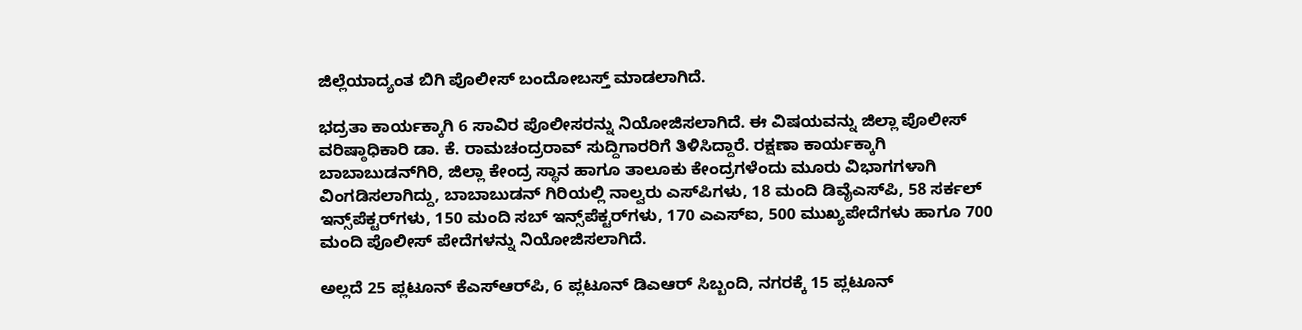ಜಿಲ್ಲೆಯಾದ್ಯಂತ ಬಿಗಿ ಪೊಲೀಸ್‌ ಬಂದೋಬಸ್ತ್‌ ಮಾಡಲಾಗಿದೆ.

ಭದ್ರತಾ ಕಾರ್ಯಕ್ಕಾಗಿ 6 ಸಾವಿರ ಪೊಲೀಸರನ್ನು ನಿಯೋಜಿಸಲಾಗಿದೆ. ಈ ವಿಷಯವನ್ನು ಜಿಲ್ಲಾ ಪೊಲೀಸ್‌ ವರಿಷ್ಠಾಧಿಕಾರಿ ಡಾ. ಕೆ. ರಾಮಚಂದ್ರರಾವ್‌ ಸುದ್ದಿಗಾರರಿಗೆ ತಿಳಿಸಿದ್ದಾರೆ. ರಕ್ಷಣಾ ಕಾರ್ಯಕ್ಕಾಗಿ ಬಾಬಾಬುಡನ್‌ಗಿರಿ, ಜಿಲ್ಲಾ ಕೇಂದ್ರ ಸ್ಥಾನ ಹಾಗೂ ತಾಲೂಕು ಕೇಂದ್ರಗಳೆಂದು ಮೂರು ವಿಭಾಗಗಳಾಗಿ ವಿಂಗಡಿಸಲಾಗಿದ್ದು, ಬಾಬಾಬುಡನ್‌ ಗಿರಿಯಲ್ಲಿ ನಾಲ್ವರು ಎಸ್‌ಪಿಗಳು, 18 ಮಂದಿ ಡಿವೈಎಸ್‌ಪಿ, 58 ಸರ್ಕಲ್‌ ಇನ್ಸ್‌ಪೆಕ್ಟರ್‌ಗಳು, 150 ಮಂದಿ ಸಬ್‌ ಇನ್ಸ್‌ಪೆಕ್ಟರ್‌ಗಳು, 170 ಎಎಸ್‌ಐ, 500 ಮುಖ್ಯಪೇದೆಗಳು ಹಾಗೂ 700 ಮಂದಿ ಪೊಲೀಸ್‌ ಪೇದೆಗಳನ್ನು ನಿಯೋಜಿಸಲಾಗಿದೆ.

ಅಲ್ಲದೆ 25 ಪ್ಲಟೂನ್‌ ಕೆಎಸ್‌ಆರ್‌ಪಿ, 6 ಪ್ಲಟೂನ್‌ ಡಿಎಆರ್‌ ಸಿಬ್ಬಂದಿ, ನಗರಕ್ಕೆ 15 ಪ್ಲಟೂನ್‌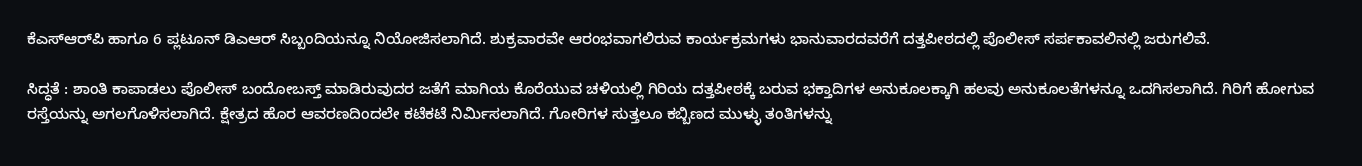ಕೆಎಸ್‌ಆರ್‌ಪಿ ಹಾಗೂ 6 ಪ್ಲಟೂನ್‌ ಡಿಎಆರ್‌ ಸಿಬ್ಬಂದಿಯನ್ನೂ ನಿಯೋಜಿಸಲಾಗಿದೆ. ಶುಕ್ರವಾರವೇ ಆರಂಭವಾಗಲಿರುವ ಕಾರ್ಯಕ್ರಮಗಳು ಭಾನುವಾರದವರೆಗೆ ದತ್ತಪೀಠದಲ್ಲಿ ಪೊಲೀಸ್‌ ಸರ್ಪಕಾವಲಿನಲ್ಲಿ ಜರುಗಲಿವೆ.

ಸಿದ್ಧತೆ : ಶಾಂತಿ ಕಾಪಾಡಲು ಪೊಲೀಸ್‌ ಬಂದೋಬಸ್ತ್‌ ಮಾಡಿರುವುದರ ಜತೆಗೆ ಮಾಗಿಯ ಕೊರೆಯುವ ಚಳಿಯಲ್ಲಿ ಗಿರಿಯ ದತ್ತಪೀಠಕ್ಕೆ ಬರುವ ಭಕ್ತಾದಿಗಳ ಅನುಕೂಲಕ್ಕಾಗಿ ಹಲವು ಅನುಕೂಲತೆಗಳನ್ನೂ ಒದಗಿಸಲಾಗಿದೆ. ಗಿರಿಗೆ ಹೋಗುವ ರಸ್ತೆಯನ್ನು ಅಗಲಗೊಳಿಸಲಾಗಿದೆ. ಕ್ಷೇತ್ರದ ಹೊರ ಆವರಣದಿಂದಲೇ ಕಟೆಕಟೆ ನಿರ್ಮಿಸಲಾಗಿದೆ. ಗೋರಿಗಳ ಸುತ್ತಲೂ ಕಬ್ಬಿಣದ ಮುಳ್ಳು ತಂತಿಗಳನ್ನು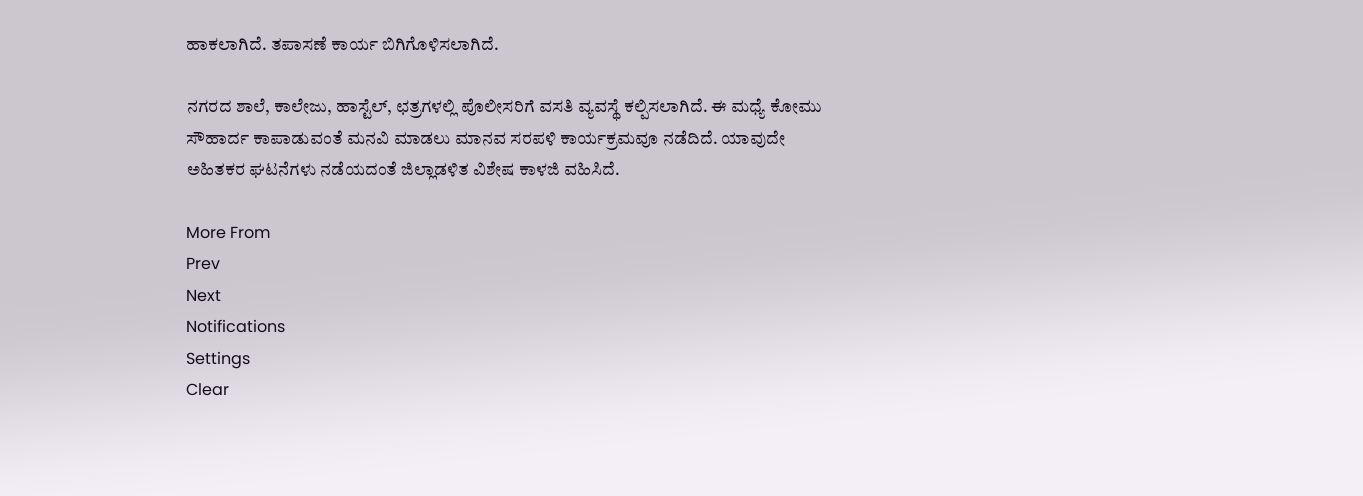ಹಾಕಲಾಗಿದೆ. ತಪಾಸಣೆ ಕಾರ್ಯ ಬಿಗಿಗೊಳಿಸಲಾಗಿದೆ.

ನಗರದ ಶಾಲೆ, ಕಾಲೇಜು, ಹಾಸ್ಟೆಲ್‌, ಛತ್ರಗಳಲ್ಲಿ ಪೊಲೀಸರಿಗೆ ವಸತಿ ವ್ಯವಸ್ಥೆ ಕಲ್ಪಿಸಲಾಗಿದೆ. ಈ ಮಧ್ಯೆ ಕೋಮು ಸೌಹಾರ್ದ ಕಾಪಾಡುವಂತೆ ಮನವಿ ಮಾಡಲು ಮಾನವ ಸರಪಳಿ ಕಾರ್ಯಕ್ರಮವೂ ನಡೆದಿದೆ. ಯಾವುದೇ ಅಹಿತಕರ ಘಟನೆಗಳು ನಡೆಯದಂತೆ ಜಿಲ್ಲಾಡಳಿತ ವಿಶೇಷ ಕಾಳಜಿ ವಹಿಸಿದೆ.

More From
Prev
Next
Notifications
Settings
Clear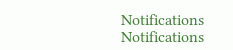Notifications
Notifications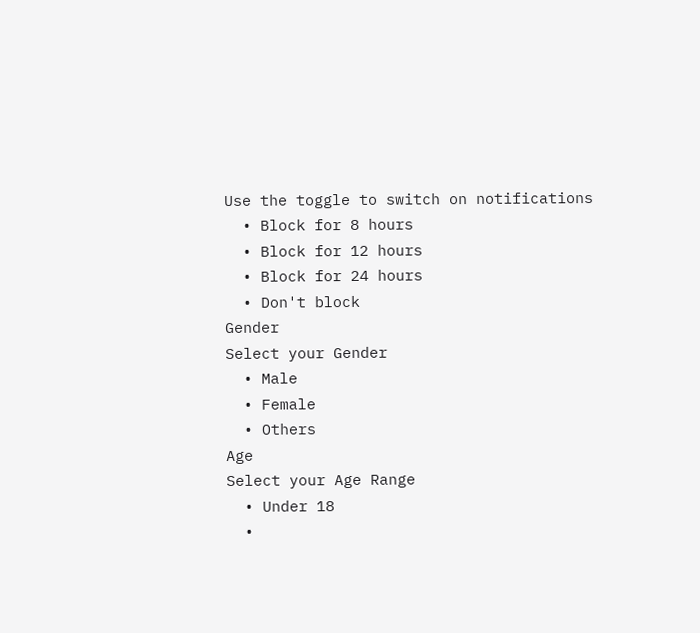Use the toggle to switch on notifications
  • Block for 8 hours
  • Block for 12 hours
  • Block for 24 hours
  • Don't block
Gender
Select your Gender
  • Male
  • Female
  • Others
Age
Select your Age Range
  • Under 18
  •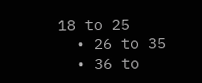18 to 25
  • 26 to 35
  • 36 to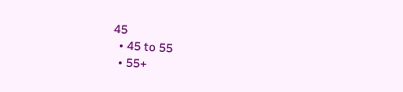45
  • 45 to 55
  • 55+